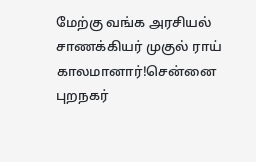மேற்கு வங்க அரசியல் சாணக்கியர் முகுல் ராய் காலமானார்!சென்னை புறநகர்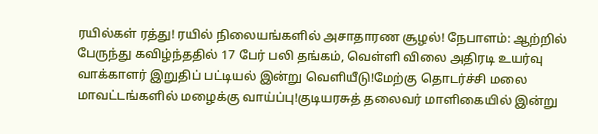ரயில்கள் ரத்து! ரயில் நிலையங்களில் அசாதாரண சூழல்! நேபாளம்: ஆற்றில் பேருந்து கவிழ்ந்ததில் 17 பேர் பலி தங்கம், வெள்ளி விலை அதிரடி உயர்வு வாக்காளர் இறுதிப் பட்டியல் இன்று வெளியீடு!மேற்கு தொடர்ச்சி மலை மாவட்டங்களில் மழைக்கு வாய்ப்பு!குடியரசுத் தலைவர் மாளிகையில் இன்று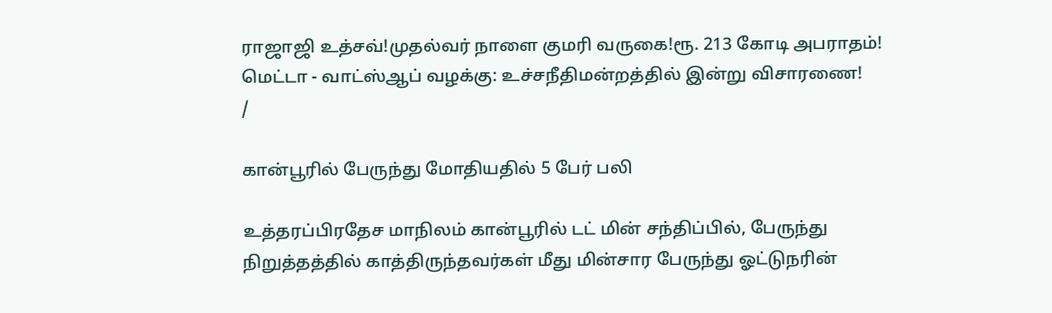ராஜாஜி உத்சவ்!முதல்வர் நாளை குமரி வருகை!ரூ. 213 கோடி அபராதம்! மெட்டா - வாட்ஸ்ஆப் வழக்கு: உச்சநீதிமன்றத்தில் இன்று விசாரணை!
/

கான்பூரில் பேருந்து மோதியதில் 5 பேர் பலி

உத்தரப்பிரதேச மாநிலம் கான்பூரில் டட் மின் சந்திப்பில், பேருந்து நிறுத்தத்தில் காத்திருந்தவர்கள் மீது மின்சார பேருந்து ஓட்டுநரின்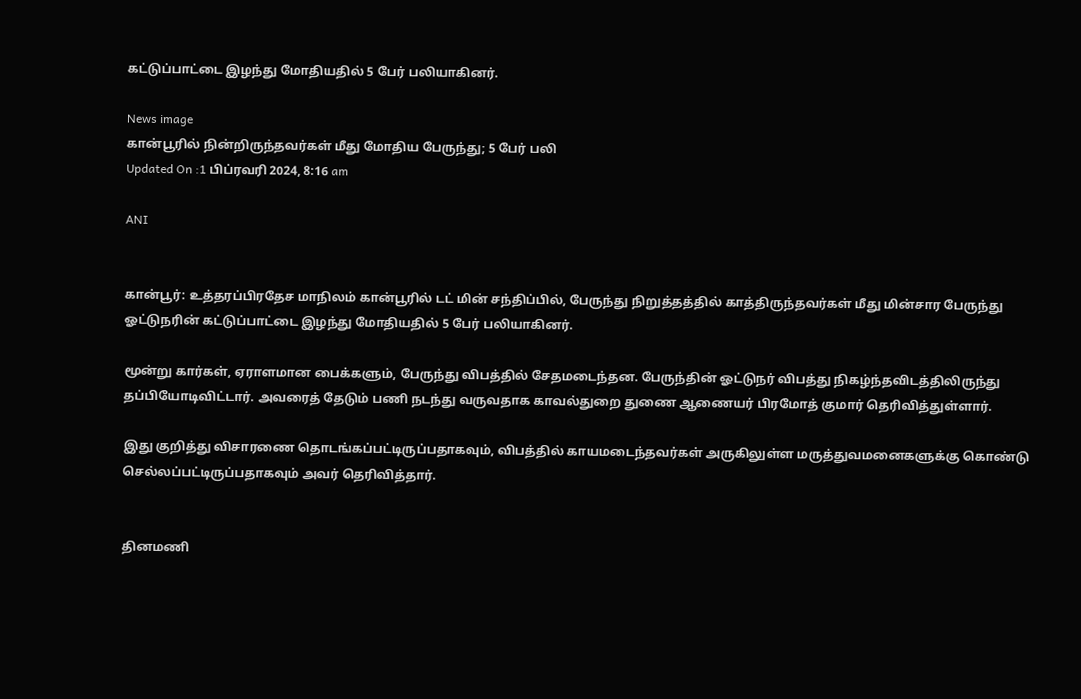கட்டுப்பாட்டை இழந்து மோதியதில் 5 பேர் பலியாகினர்.

News image
கான்பூரில் நின்றிருந்தவர்கள் மீது மோதிய பேருந்து; 5 பேர் பலி
Updated On :1 பிப்ரவரி 2024, 8:16 am

ANI


கான்பூர்: உத்தரப்பிரதேச மாநிலம் கான்பூரில் டட் மின் சந்திப்பில், பேருந்து நிறுத்தத்தில் காத்திருந்தவர்கள் மீது மின்சார பேருந்து ஓட்டுநரின் கட்டுப்பாட்டை இழந்து மோதியதில் 5 பேர் பலியாகினர்.

மூன்று கார்கள், ஏராளமான பைக்களும், பேருந்து விபத்தில் சேதமடைந்தன. பேருந்தின் ஓட்டுநர் விபத்து நிகழ்ந்தவிடத்திலிருந்து தப்பியோடிவிட்டார். அவரைத் தேடும் பணி நடந்து வருவதாக காவல்துறை துணை ஆணையர் பிரமோத் குமார் தெரிவித்துள்ளார்.

இது குறித்து விசாரணை தொடங்கப்பட்டிருப்பதாகவும், விபத்தில் காயமடைந்தவர்கள் அருகிலுள்ள மருத்துவமனைகளுக்கு கொண்டு செல்லப்பட்டிருப்பதாகவும் அவர் தெரிவித்தார்.


தினமணி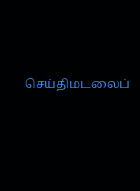செய்திமடலைப்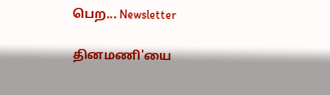பெற... Newsletter

தினமணி'யை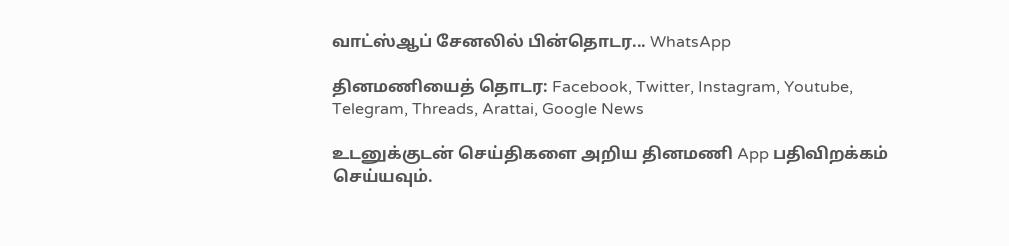வாட்ஸ்ஆப் சேனலில் பின்தொடர... WhatsApp

தினமணியைத் தொடர: Facebook, Twitter, Instagram, Youtube, Telegram, Threads, Arattai, Google News

உடனுக்குடன் செய்திகளை அறிய தினமணி App பதிவிறக்கம் செய்யவும்.